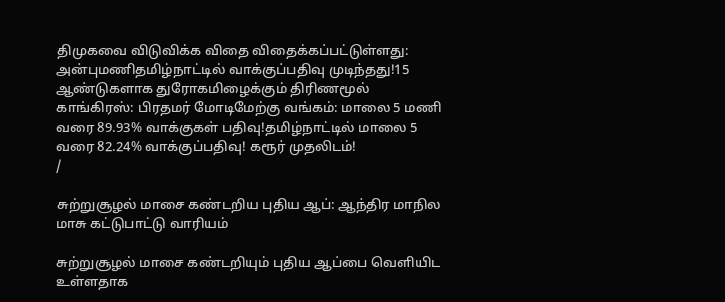திமுகவை விடுவிக்க விதை விதைக்கப்பட்டுள்ளது: அன்புமணிதமிழ்நாட்டில் வாக்குப்பதிவு முடிந்தது!15 ஆண்டுகளாக துரோகமிழைக்கும் திரிணமூல் காங்கிரஸ்: பிரதமர் மோடிமேற்கு வங்கம்: மாலை 5 மணி வரை 89.93% வாக்குகள் பதிவு!தமிழ்நாட்டில் மாலை 5 வரை 82.24% வாக்குப்பதிவு! கரூர் முதலிடம்!
/

சுற்றுசூழல் மாசை கண்டறிய புதிய ஆப்: ஆந்திர மாநில மாசு கட்டுபாட்டு வாரியம்

சுற்றுசூழல் மாசை கண்டறியும் புதிய ஆப்பை வெளியிட உள்ளதாக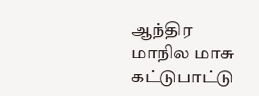ஆந்திர மாநில மாசு கட்டுபாட்டு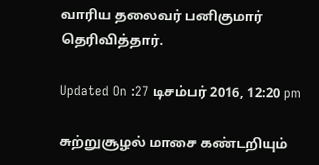வாரிய தலைவர் பனிகுமார் தெரிவித்தார்.

Updated On :27 டிசம்பர் 2016, 12:20 pm

சுற்றுசூழல் மாசை கண்டறியும்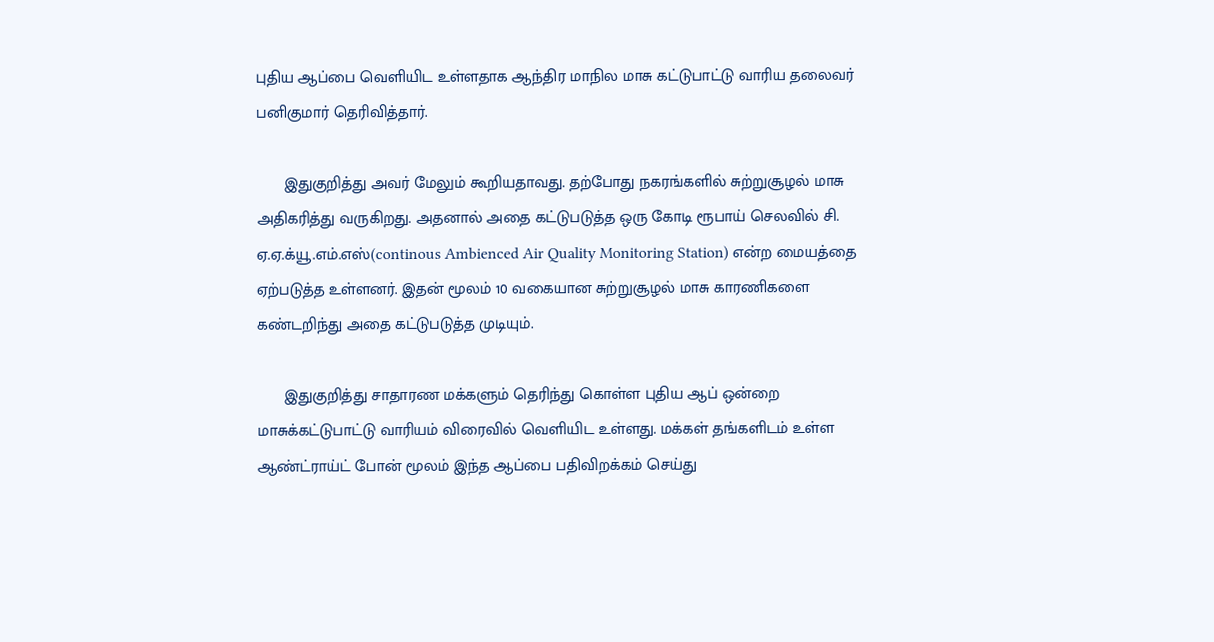புதிய ஆப்பை வெளியிட உள்ளதாக ஆந்திர மாநில மாசு கட்டுபாட்டு வாரிய தலைவர் பனிகுமார் தெரிவித்தார்.

      இதுகுறித்து அவர் மேலும் கூறியதாவது. தற்போது நகரங்களில் சுற்றுசூழல் மாசு அதிகரித்து வருகிறது. அதனால் அதை கட்டுபடுத்த ஒரு கோடி ரூபாய் செலவில் சி. ஏ.ஏ.க்யூ.எம்.எஸ்(continous Ambienced Air Quality Monitoring Station) என்ற மையத்தை ஏற்படுத்த உள்ளனர். இதன் மூலம் 10 வகையான சுற்றுசூழல் மாசு காரணிகளை கண்டறிந்து அதை கட்டுபடுத்த முடியும்.

      இதுகுறித்து சாதாரண மக்களும் தெரிந்து கொள்ள புதிய ஆப் ஒன்றை மாசுக்கட்டுபாட்டு வாரியம் விரைவில் வெளியிட உள்ளது. மக்கள் தங்களிடம் உள்ள ஆண்ட்ராய்ட் போன் மூலம் இந்த ஆப்பை பதிவிறக்கம் செய்து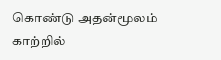கொண்டு அதன்மூலம் காற்றில்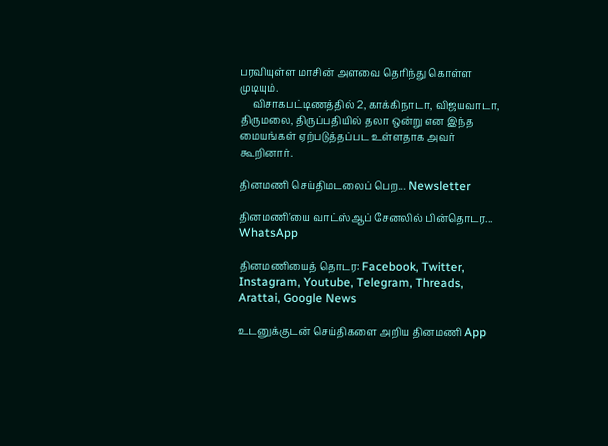பரவியுள்ள மாசின் அளவை தெரிந்து கொள்ள முடியும்.
     விசாகபட்டிணத்தில் 2, காக்கிநாடா, விஜயவாடா, திருமலை, திருப்பதியில் தலா ஒன்று என இந்த மையங்கள் ஏற்படுத்தப்பட உள்ளதாக அவர் கூறினார்.

தினமணி செய்திமடலைப் பெற... Newsletter

தினமணி'யை வாட்ஸ்ஆப் சேனலில் பின்தொடர... WhatsApp

தினமணியைத் தொடர: Facebook, Twitter, Instagram, Youtube, Telegram, Threads, Arattai, Google News

உடனுக்குடன் செய்திகளை அறிய தினமணி App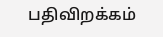பதிவிறக்கம்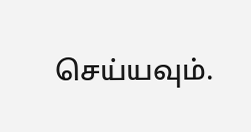செய்யவும்.